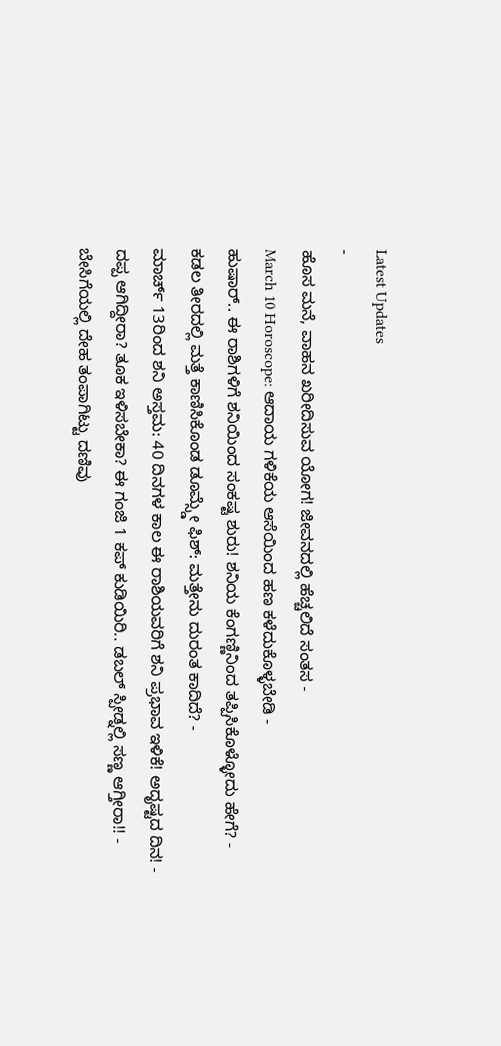Latest Updates
-
ಹೊಸ ಮನೆ, ವಾಹನ ಖರೀದಿಸುವ ಯೋಗ! ಜೀವನದಲ್ಲಿ ಹೆಚ್ಚಲಿದೆ ಸಂತಸ -
March 10 Horoscope: ಆದಾಯ ಗಳಿಕೆಯ ಆಸೆಯಿಂದ ಹಣ ಕಳೆದುಕೊಳ್ಳಬೇಡಿ -
ಹುಷಾರ್.. ಈ ರಾಶಿಗಳಿಗೆ ಶನಿಯಿಂದ ಸಂಕಷ್ಟ ಶುರು! ಶನಿಯ ಕೆಂಗಣ್ಣಿನಿಂದ ತಪ್ಪಿಸಿಕೊಳ್ಳೋದು ಹೇಗೆ? -
ಕಡಲ ತೀರದಲ್ಲಿ ಮತ್ತೆ ಕಾಣಿಸಿಕೊಂಡ ಡೂಮ್ಸ್ಡೇ ಫಿಶ್: ಮತ್ತೇನು ದುರಂತ ಕಾದಿದೆ? -
ಮಾರ್ಚ್ 13ರಿಂದ ಶನಿ ಅಸ್ತಮ: 40 ದಿನಗಳ ಕಾಲ ಈ ರಾಶಿಯವರಿಗೆ ಶನಿ ಪ್ರಭಾವ ಇಳಿಕೆ! ಅದೃಷ್ಟದ ದಿನ! -
ದಪ್ಪ ಆಗಿದ್ದೀರಾ? ತೂಕ ಇಳಿಸಬೇಕಾ? ಈ ಗಂಜಿ 1 ಕಪ್ ಕುಡಿಯಿರಿ.. ಡಬಲ್ ಸ್ಪೀಡ್ನಲ್ಲಿ ಸಣ್ಣ ಆಗ್ತೀರಾ!! -
ಬೇಸಿಗೆಯಲ್ಲಿ ದೇಹ ತಂಪಾಗಿಟ್ಟು ದಣಿವು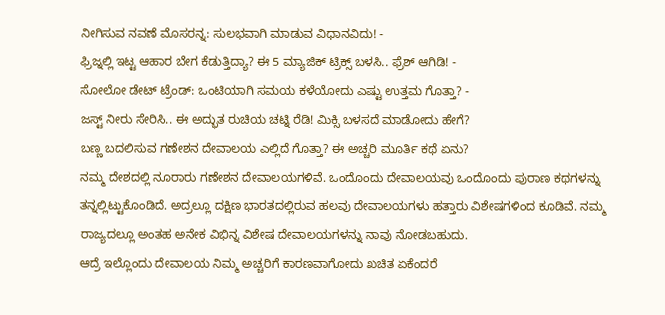ನೀಗಿಸುವ ನವಣೆ ಮೊಸರನ್ನ: ಸುಲಭವಾಗಿ ಮಾಡುವ ವಿಧಾನವಿದು! -
ಫ್ರಿಜ್ನಲ್ಲಿ ಇಟ್ಟ ಆಹಾರ ಬೇಗ ಕೆಡುತ್ತಿದ್ಯಾ? ಈ 5 ಮ್ಯಾಜಿಕ್ ಟ್ರಿಕ್ಸ್ ಬಳಸಿ.. ಫ್ರೆಶ್ ಆಗಿಡಿ! -
ಸೋಲೋ ಡೇಟ್ ಟ್ರೆಂಡ್: ಒಂಟಿಯಾಗಿ ಸಮಯ ಕಳೆಯೋದು ಎಷ್ಟು ಉತ್ತಮ ಗೊತ್ತಾ? -
ಜಸ್ಟ್ ನೀರು ಸೇರಿಸಿ.. ಈ ಅದ್ಭುತ ರುಚಿಯ ಚಟ್ನಿ ರೆಡಿ! ಮಿಕ್ಸಿ ಬಳಸದೆ ಮಾಡೋದು ಹೇಗೆ?
ಬಣ್ಣ ಬದಲಿಸುವ ಗಣೇಶನ ದೇವಾಲಯ ಎಲ್ಲಿದೆ ಗೊತ್ತಾ? ಈ ಅಚ್ಚರಿ ಮೂರ್ತಿ ಕಥೆ ಏನು?
ನಮ್ಮ ದೇಶದಲ್ಲಿ ನೂರಾರು ಗಣೇಶನ ದೇವಾಲಯಗಳಿವೆ. ಒಂದೊಂದು ದೇವಾಲಯವು ಒಂದೊಂದು ಪುರಾಣ ಕಥಗಳನ್ನು ತನ್ನಲ್ಲಿಟ್ಟುಕೊಂಡಿದೆ. ಅದ್ರಲ್ಲೂ ದಕ್ಷಿಣ ಭಾರತದಲ್ಲಿರುವ ಹಲವು ದೇವಾಲಯಗಳು ಹತ್ತಾರು ವಿಶೇಷಗಳಿಂದ ಕೂಡಿವೆ. ನಮ್ಮ ರಾಜ್ಯದಲ್ಲೂ ಅಂತಹ ಅನೇಕ ವಿಭಿನ್ನ ವಿಶೇಷ ದೇವಾಲಯಗಳನ್ನು ನಾವು ನೋಡಬಹುದು.
ಆದ್ರೆ ಇಲ್ಲೊಂದು ದೇವಾಲಯ ನಿಮ್ಮ ಅಚ್ಚರಿಗೆ ಕಾರಣವಾಗೋದು ಖಚಿತ ಏಕೆಂದರೆ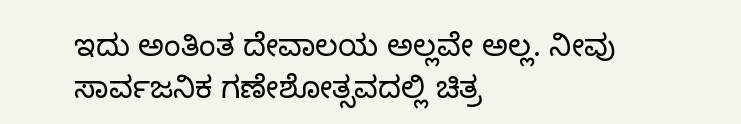ಇದು ಅಂತಿಂತ ದೇವಾಲಯ ಅಲ್ಲವೇ ಅಲ್ಲ. ನೀವು ಸಾರ್ವಜನಿಕ ಗಣೇಶೋತ್ಸವದಲ್ಲಿ ಚಿತ್ರ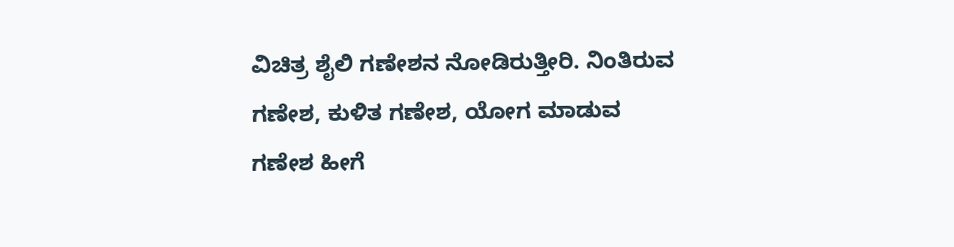ವಿಚಿತ್ರ ಶೈಲಿ ಗಣೇಶನ ನೋಡಿರುತ್ತೀರಿ. ನಿಂತಿರುವ ಗಣೇಶ, ಕುಳಿತ ಗಣೇಶ, ಯೋಗ ಮಾಡುವ ಗಣೇಶ ಹೀಗೆ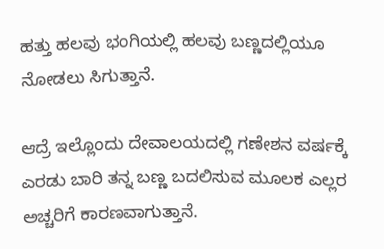ಹತ್ತು ಹಲವು ಭಂಗಿಯಲ್ಲಿ ಹಲವು ಬಣ್ಣದಲ್ಲಿಯೂ ನೋಡಲು ಸಿಗುತ್ತಾನೆ.

ಆದ್ರೆ ಇಲ್ಲೊಂದು ದೇವಾಲಯದಲ್ಲಿ ಗಣೇಶನ ವರ್ಷಕ್ಕೆ ಎರಡು ಬಾರಿ ತನ್ನ ಬಣ್ಣ ಬದಲಿಸುವ ಮೂಲಕ ಎಲ್ಲರ ಅಚ್ಚರಿಗೆ ಕಾರಣವಾಗುತ್ತಾನೆ.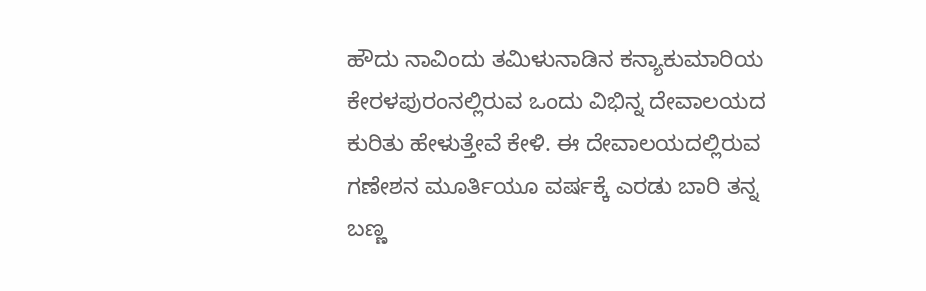ಹೌದು ನಾವಿಂದು ತಮಿಳುನಾಡಿನ ಕನ್ಯಾಕುಮಾರಿಯ ಕೇರಳಪುರಂನಲ್ಲಿರುವ ಒಂದು ವಿಭಿನ್ನ ದೇವಾಲಯದ ಕುರಿತು ಹೇಳುತ್ತೇವೆ ಕೇಳಿ. ಈ ದೇವಾಲಯದಲ್ಲಿರುವ ಗಣೇಶನ ಮೂರ್ತಿಯೂ ವರ್ಷಕ್ಕೆ ಎರಡು ಬಾರಿ ತನ್ನ ಬಣ್ಣ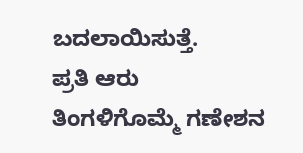ಬದಲಾಯಿಸುತ್ತೆ.
ಪ್ರತಿ ಆರು ತಿಂಗಳಿಗೊಮ್ಮೆ ಗಣೇಶನ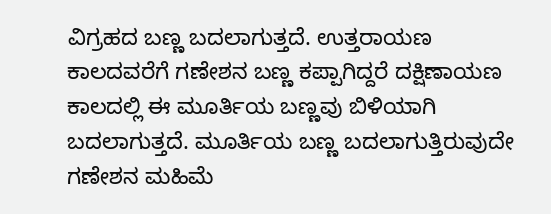ವಿಗ್ರಹದ ಬಣ್ಣ ಬದಲಾಗುತ್ತದೆ. ಉತ್ತರಾಯಣ ಕಾಲದವರೆಗೆ ಗಣೇಶನ ಬಣ್ಣ ಕಪ್ಪಾಗಿದ್ದರೆ ದಕ್ಷಿಣಾಯಣ ಕಾಲದಲ್ಲಿ ಈ ಮೂರ್ತಿಯ ಬಣ್ಣವು ಬಿಳಿಯಾಗಿ ಬದಲಾಗುತ್ತದೆ. ಮೂರ್ತಿಯ ಬಣ್ಣ ಬದಲಾಗುತ್ತಿರುವುದೇ ಗಣೇಶನ ಮಹಿಮೆ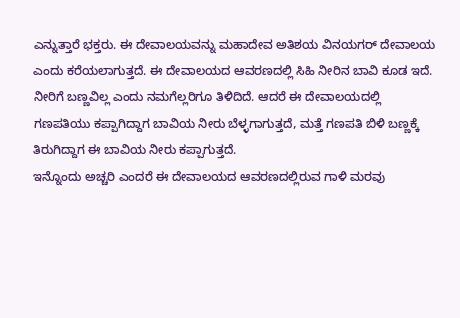ಎನ್ನುತ್ತಾರೆ ಭಕ್ತರು. ಈ ದೇವಾಲಯವನ್ನು ಮಹಾದೇವ ಅತಿಶಯ ವಿನಯಗರ್ ದೇವಾಲಯ ಎಂದು ಕರೆಯಲಾಗುತ್ತದೆ. ಈ ದೇವಾಲಯದ ಆವರಣದಲ್ಲಿ ಸಿಹಿ ನೀರಿನ ಬಾವಿ ಕೂಡ ಇದೆ. ನೀರಿಗೆ ಬಣ್ಣವಿಲ್ಲ ಎಂದು ನಮಗೆಲ್ಲರಿಗೂ ತಿಳಿದಿದೆ. ಆದರೆ ಈ ದೇವಾಲಯದಲ್ಲಿ ಗಣಪತಿಯು ಕಪ್ಪಾಗಿದ್ದಾಗ ಬಾವಿಯ ನೀರು ಬೆಳ್ಳಗಾಗುತ್ತದೆ, ಮತ್ತೆ ಗಣಪತಿ ಬಿಳಿ ಬಣ್ಣಕ್ಕೆ ತಿರುಗಿದ್ದಾಗ ಈ ಬಾವಿಯ ನೀರು ಕಪ್ಪಾಗುತ್ತದೆ.
ಇನ್ನೊಂದು ಅಚ್ಚರಿ ಎಂದರೆ ಈ ದೇವಾಲಯದ ಆವರಣದಲ್ಲಿರುವ ಗಾಳಿ ಮರವು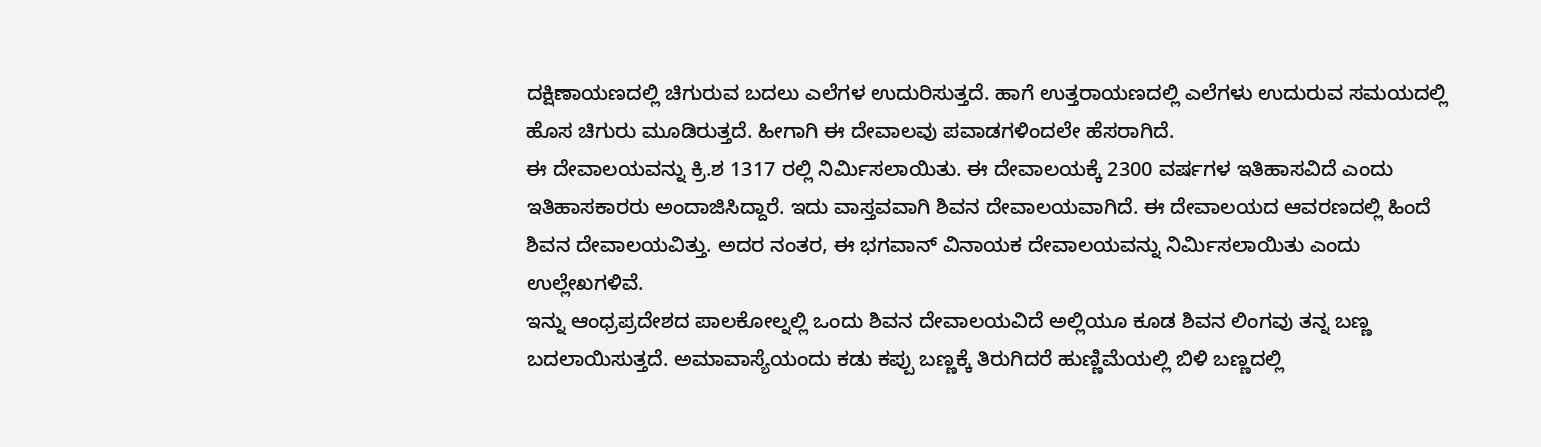ದಕ್ಷಿಣಾಯಣದಲ್ಲಿ ಚಿಗುರುವ ಬದಲು ಎಲೆಗಳ ಉದುರಿಸುತ್ತದೆ. ಹಾಗೆ ಉತ್ತರಾಯಣದಲ್ಲಿ ಎಲೆಗಳು ಉದುರುವ ಸಮಯದಲ್ಲಿ ಹೊಸ ಚಿಗುರು ಮೂಡಿರುತ್ತದೆ. ಹೀಗಾಗಿ ಈ ದೇವಾಲವು ಪವಾಡಗಳಿಂದಲೇ ಹೆಸರಾಗಿದೆ.
ಈ ದೇವಾಲಯವನ್ನು ಕ್ರಿ.ಶ 1317 ರಲ್ಲಿ ನಿರ್ಮಿಸಲಾಯಿತು. ಈ ದೇವಾಲಯಕ್ಕೆ 2300 ವರ್ಷಗಳ ಇತಿಹಾಸವಿದೆ ಎಂದು ಇತಿಹಾಸಕಾರರು ಅಂದಾಜಿಸಿದ್ದಾರೆ. ಇದು ವಾಸ್ತವವಾಗಿ ಶಿವನ ದೇವಾಲಯವಾಗಿದೆ. ಈ ದೇವಾಲಯದ ಆವರಣದಲ್ಲಿ ಹಿಂದೆ ಶಿವನ ದೇವಾಲಯವಿತ್ತು. ಅದರ ನಂತರ, ಈ ಭಗವಾನ್ ವಿನಾಯಕ ದೇವಾಲಯವನ್ನು ನಿರ್ಮಿಸಲಾಯಿತು ಎಂದು ಉಲ್ಲೇಖಗಳಿವೆ.
ಇನ್ನು ಆಂಧ್ರಪ್ರದೇಶದ ಪಾಲಕೋಲ್ನಲ್ಲಿ ಒಂದು ಶಿವನ ದೇವಾಲಯವಿದೆ ಅಲ್ಲಿಯೂ ಕೂಡ ಶಿವನ ಲಿಂಗವು ತನ್ನ ಬಣ್ಣ ಬದಲಾಯಿಸುತ್ತದೆ. ಅಮಾವಾಸ್ಯೆಯಂದು ಕಡು ಕಪ್ಪು ಬಣ್ಣಕ್ಕೆ ತಿರುಗಿದರೆ ಹುಣ್ಣಿಮೆಯಲ್ಲಿ ಬಿಳಿ ಬಣ್ಣದಲ್ಲಿ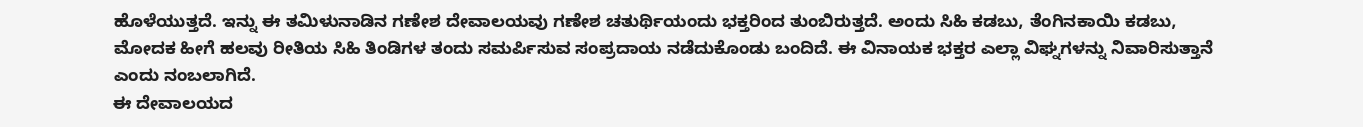ಹೊಳೆಯುತ್ತದೆ. ಇನ್ನು ಈ ತಮಿಳುನಾಡಿನ ಗಣೇಶ ದೇವಾಲಯವು ಗಣೇಶ ಚತುರ್ಥಿಯಂದು ಭಕ್ತರಿಂದ ತುಂಬಿರುತ್ತದೆ. ಅಂದು ಸಿಹಿ ಕಡಬು, ತೆಂಗಿನಕಾಯಿ ಕಡಬು, ಮೋದಕ ಹೀಗೆ ಹಲವು ರೀತಿಯ ಸಿಹಿ ತಿಂಡಿಗಳ ತಂದು ಸಮರ್ಪಿಸುವ ಸಂಪ್ರದಾಯ ನಡೆದುಕೊಂಡು ಬಂದಿದೆ. ಈ ವಿನಾಯಕ ಭಕ್ತರ ಎಲ್ಲಾ ವಿಘ್ನಗಳನ್ನು ನಿವಾರಿಸುತ್ತಾನೆ ಎಂದು ನಂಬಲಾಗಿದೆ.
ಈ ದೇವಾಲಯದ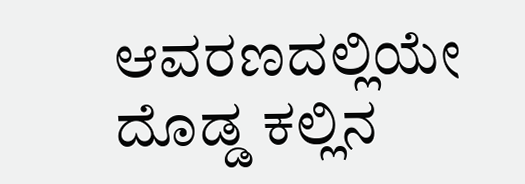ಆವರಣದಲ್ಲಿಯೇ ದೊಡ್ಡ ಕಲ್ಲಿನ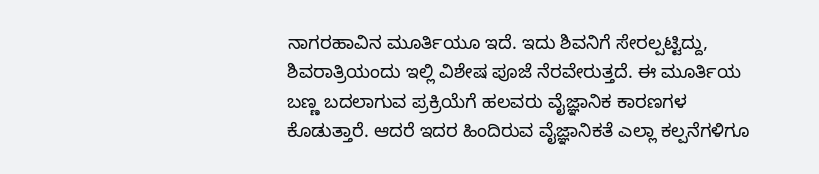ನಾಗರಹಾವಿನ ಮೂರ್ತಿಯೂ ಇದೆ. ಇದು ಶಿವನಿಗೆ ಸೇರಲ್ಪಟ್ಟಿದ್ದು, ಶಿವರಾತ್ರಿಯಂದು ಇಲ್ಲಿ ವಿಶೇಷ ಪೂಜೆ ನೆರವೇರುತ್ತದೆ. ಈ ಮೂರ್ತಿಯ ಬಣ್ಣ ಬದಲಾಗುವ ಪ್ರಕ್ರಿಯೆಗೆ ಹಲವರು ವೈಜ್ಞಾನಿಕ ಕಾರಣಗಳ ಕೊಡುತ್ತಾರೆ. ಆದರೆ ಇದರ ಹಿಂದಿರುವ ವೈಜ್ಞಾನಿಕತೆ ಎಲ್ಲಾ ಕಲ್ಪನೆಗಳಿಗೂ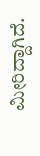ಮೀರಿದ್ದಾಗಿದೆ.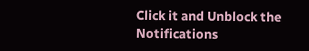Click it and Unblock the Notifications